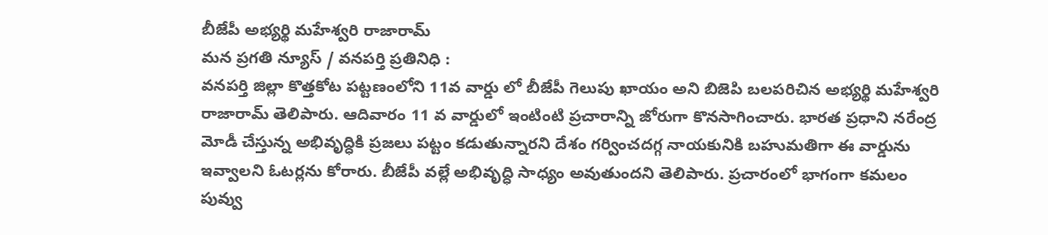బీజేపీ అభ్యర్థి మహేశ్వరి రాజారామ్
మన ప్రగతి న్యూస్ / వనపర్తి ప్రతినిధి :
వనపర్తి జిల్లా కొత్తకోట పట్టణంలోని 11వ వార్డు లో బీజేపీ గెలుపు ఖాయం అని బిజెపి బలపరిచిన అభ్యర్థి మహేశ్వరి రాజారామ్ తెలిపారు. ఆదివారం 11 వ వార్డులో ఇంటింటి ప్రచారాన్ని జోరుగా కొనసాగించారు. భారత ప్రధాని నరేంద్ర మోడీ చేస్తున్న అభివృద్ధికి ప్రజలు పట్టం కడుతున్నారని దేశం గర్వించదగ్గ నాయకునికి బహుమతిగా ఈ వార్డును ఇవ్వాలని ఓటర్లను కోరారు. బీజేపీ వల్లే అభివృద్ధి సాధ్యం అవుతుందని తెలిపారు. ప్రచారంలో భాగంగా కమలం పువ్వు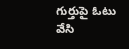గుర్తుపై ఓటు వేసి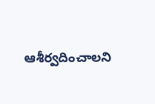ఆశీర్వదించాలని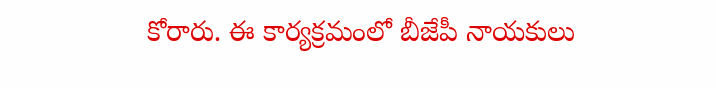కోరారు. ఈ కార్యక్రమంలో బీజేపీ నాయకులు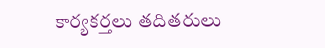కార్యకర్తలు తదితరులు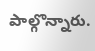పాల్గొన్నారు.